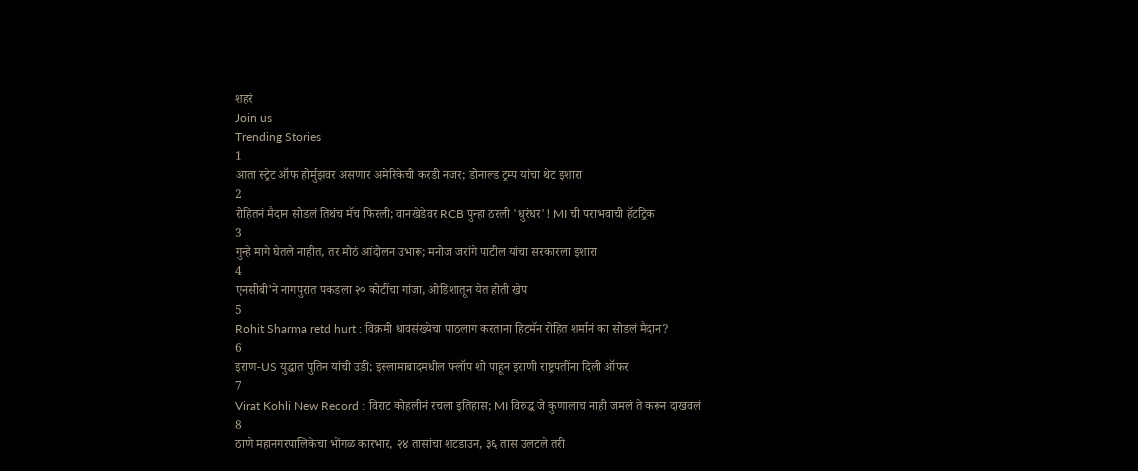शहरं
Join us
Trending Stories
1
आता स्ट्रेट ऑफ होर्मुझवर असणार अमेरिकेची करडी नजर; डोनाल्ड ट्रम्प यांचा थेट इशारा
2
रोहितनं मैदान सोडलं तिथंच मॅच फिरली; वानखेडेवर RCB पुन्हा ठरली 'धुरंधर'! MI ची पराभवाची हॅटट्रिक
3
गुन्हे मागे घेतले नाहीत, तर मोठं आंदोलन उभारू; मनोज जरांगे पाटील यांचा सरकारला इशारा
4
एनसीबी’ने नागपुरात पकडला २० कोटींचा गांजा, ओडिशातून येत होती खेप
5
Rohit Sharma retd hurt : विक्रमी धावसंख्येचा पाठलाग करताना हिटमॅन रोहित शर्मानं का सोडलं मैदान?
6
इराण-US युद्धात पुतिन यांची उडी; इस्लामाबादमधील फ्लॉप शो पाहून इराणी राष्ट्रपतींना दिली ऑफर
7
Virat Kohli New Record : विराट कोहलीनं रचला इतिहास; MI विरुद्ध जे कुणालाच नाही जमलं ते करून दाखवलं
8
ठाणे महानगरपालिकेचा भोंगळ कारभार, २४ तासांचा शटडाउन, ३६ तास उलटले तरी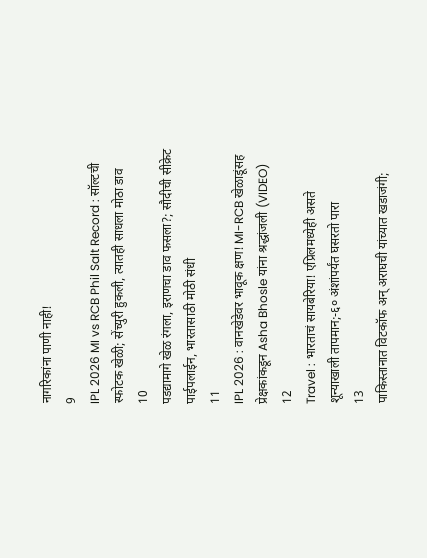नागरिकांना पाणी नाही!
9
IPL 2026 MI vs RCB Phil Salt Record : सॉल्टची स्फोटक खेळी; सेंच्युरी हुकली, त्यातही साधला मोठा डाव
10
पडद्यामागे खेळ रंगला, इराणचा डाव फसला?; सौदीची सीक्रेट पाईपलाईन, भारतासाठी मोठी संधी
11
IPL 2026 : वानखेडेवर भावूक क्षण! MI-RCB खेळाडूंसह प्रेक्षकांकडून Asha Bhosle यांना श्रद्धांजली (VIDEO)
12
Travel : भारताचं सायबेरिया! एप्रिलमध्येही असते शून्याखाली तापमान;-६० अंशांपर्यंत घसरतो पारा
13
पाकिस्तानात विटकॉफ अन् अराघची यांच्यात खडाजंगी;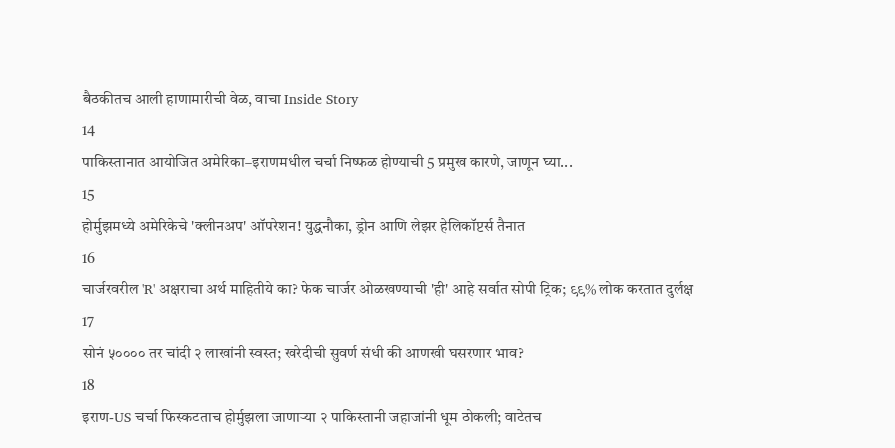बैठकीतच आली हाणामारीची वेळ, वाचा Inside Story
14
पाकिस्तानात आयोजित अमेरिका–इराणमधील चर्चा निष्फळ होण्याची 5 प्रमुख कारणे, जाणून घ्या...
15
होर्मुझमध्ये अमेरिकेचे 'क्लीनअप' ऑपरेशन! युद्धनौका, ड्रोन आणि लेझर हेलिकॉप्टर्स तैनात
16
चार्जरवरील 'R' अक्षराचा अर्थ माहितीये का? फेक चार्जर ओळखण्याची 'ही' आहे सर्वात सोपी ट्रिक; ९९% लोक करतात दुर्लक्ष
17
सोनं ५०००० तर चांदी २ लाखांनी स्वस्त; खरेदीची सुवर्ण संधी की आणखी घसरणार भाव?
18
इराण-US चर्चा फिस्कटताच होर्मुझला जाणाऱ्या २ पाकिस्तानी जहाजांनी धूम ठोकली; वाटेतच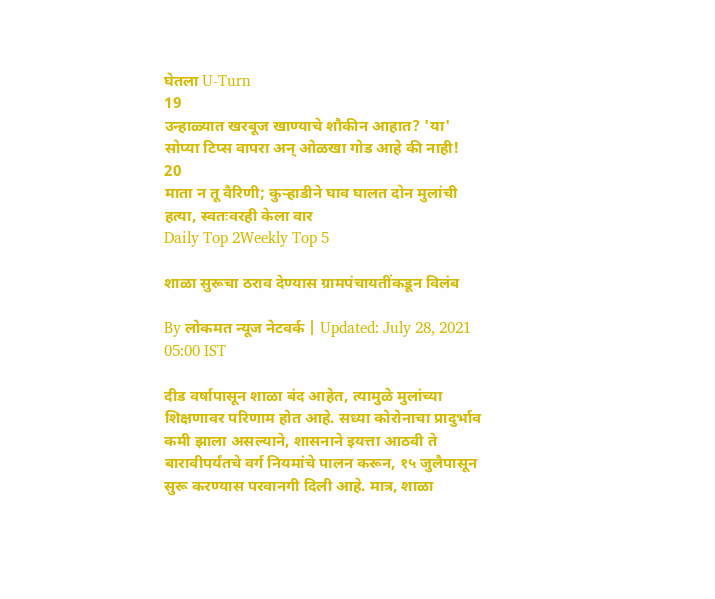घेतला U-Turn
19
उन्हाळ्यात खरबूज खाण्याचे शौकीन आहात? 'या' सोप्या टिप्स वापरा अन् ओळखा गोड आहे की नाही!
20
माता न तू वैरिणी; कुऱ्हाडीने घाव घालत दोन मुलांची हत्या, स्वतःवरही केला वार
Daily Top 2Weekly Top 5

शाळा सुरूचा ठराव देण्यास ग्रामपंचायतींकडून विलंब

By लोकमत न्यूज नेटवर्क | Updated: July 28, 2021 05:00 IST

दीड वर्षापासून शाळा बंद आहेत, त्यामुळे मुलांच्या शिक्षणावर परिणाम होत आहे. सध्या कोरोनाचा प्रादुर्भाव कमी झाला असल्याने, शासनाने इयत्ता आठवी ते बारावीपर्यंतचे वर्ग नियमांचे पालन करून, १५ जुलैपासून सुरू करण्यास परवानगी दिली आहे. मात्र, शाळा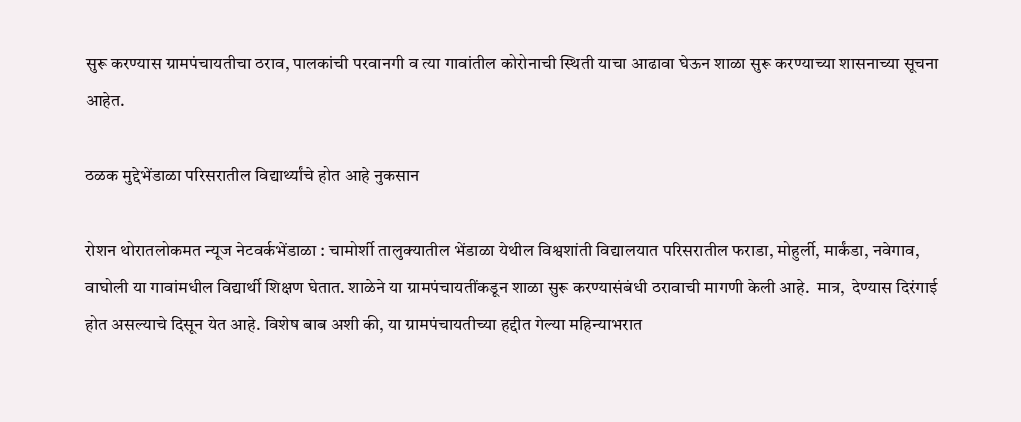सुरू करण्यास ग्रामपंचायतीचा ठराव, पालकांची परवानगी व त्या गावांतील कोरोनाची स्थिती याचा आढावा घेऊन शाळा सुरू करण्याच्या शासनाच्या सूचना आहेत.

ठळक मुद्देभेंडाळा परिसरातील विद्यार्थ्यांचे होत आहे नुकसान

रोशन थोरातलोकमत न्यूज नेटवर्कभेंडाळा : चामोर्शी तालुक्यातील भेंडाळा येथील विश्वशांती विद्यालयात परिसरातील फराडा, मोहुर्ली, मार्कंडा, नवेगाव, वाघोली या गावांमधील विद्यार्थी शिक्षण घेतात. शाळेने या ग्रामपंचायतींकडून शाळा सुरू करण्यासंबंधी ठरावाची मागणी केली आहे.  मात्र,  देण्यास दिरंगाई होत असल्याचे दिसून येत आहे. विशेष बाब अशी की, या ग्रामपंचायतीच्या हद्दीत गेल्या महिन्याभरात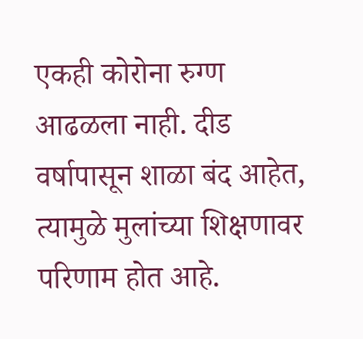एकही कोरोना रुग्ण आढळला नाही. दीड वर्षापासून शाळा बंद आहेत, त्यामुळे मुलांच्या शिक्षणावर परिणाम होत आहे.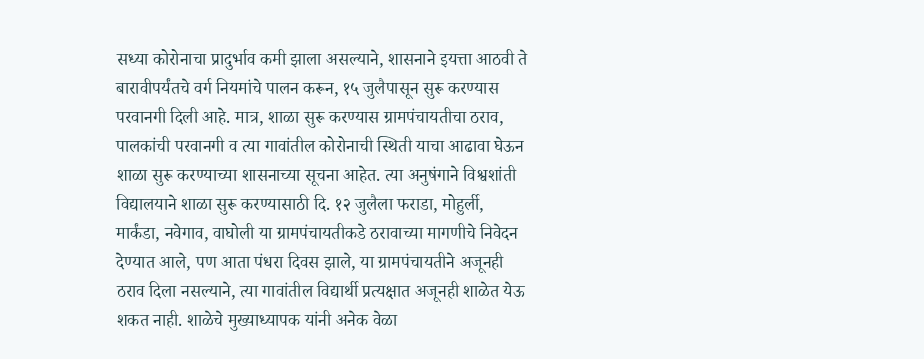सध्या कोरोनाचा प्रादुर्भाव कमी झाला असल्याने, शासनाने इयत्ता आठवी ते बारावीपर्यंतचे वर्ग नियमांचे पालन करून, १५ जुलैपासून सुरू करण्यास परवानगी दिली आहे. मात्र, शाळा सुरू करण्यास ग्रामपंचायतीचा ठराव, पालकांची परवानगी व त्या गावांतील कोरोनाची स्थिती याचा आढावा घेऊन शाळा सुरू करण्याच्या शासनाच्या सूचना आहेत. त्या अनुषंगाने विश्वशांती विद्यालयाने शाळा सुरू करण्यासाठी दि. १२ जुलैला फराडा, मोहुर्ली, मार्कंडा, नवेगाव, वाघोली या ग्रामपंचायतीकडे ठरावाच्या मागणीचे निवेदन देण्यात आले, पण आता पंधरा दिवस झाले, या ग्रामपंचायतीने अजूनही ठराव दिला नसल्याने, त्या गावांतील विद्यार्थी प्रत्यक्षात अजूनही शाळेत येऊ शकत नाही. शाळेचे मुख्याध्यापक यांनी अनेक वेळा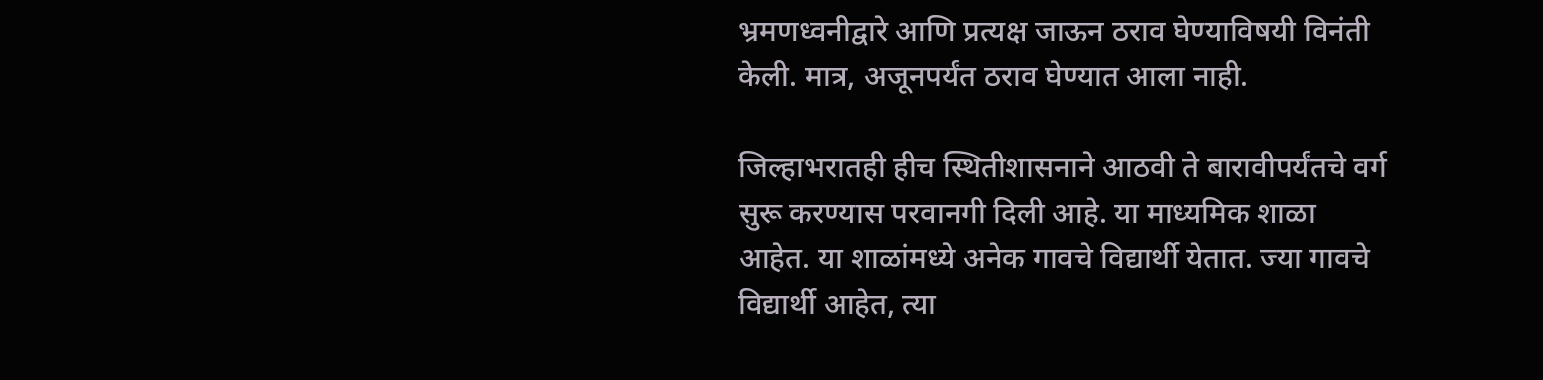भ्रमणध्वनीद्वारे आणि प्रत्यक्ष जाऊन ठराव घेण्याविषयी विनंती केली. मात्र, अजूनपर्यंत ठराव घेण्यात आला नाही.

जिल्हाभरातही हीच स्थितीशासनाने आठवी ते बारावीपर्यंतचे वर्ग सुरू करण्यास परवानगी दिली आहे. या माध्यमिक शाळा आहेत. या शाळांमध्ये अनेक गावचे विद्यार्थी येतात. ज्या गावचे विद्यार्थी आहेत, त्या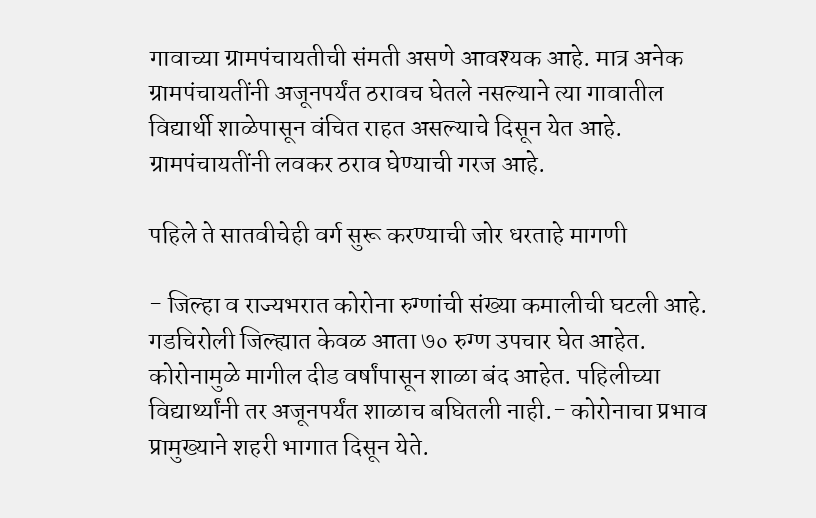गावाच्या ग्रामपंचायतीची संमती असणे आवश्यक आहे. मात्र अनेक ग्रामपंचायतींनी अजूनपर्यंत ठरावच घेतले नसल्याने त्या गावातील विद्यार्थी शाळेपासून वंचित राहत असल्याचे दिसून येत आहे. ग्रामपंचायतींनी लवकर ठराव घेण्याची गरज आहे.

पहिले ते सातवीचेही वर्ग सुरू करण्याची जोर धरताहे मागणी

- जिल्हा व राज्यभरात कोरोना रुग्णांची संख्या कमालीची घटली आहे. गडचिरोली जिल्ह्यात केवळ आता ७० रुग्ण उपचार घेत आहेत. कोरोनामुळे मागील दीड वर्षांपासून शाळा बंद आहेत. पहिलीच्या विद्यार्थ्यांनी तर अजूनपर्यंत शाळाच बघितली नाही.- कोरोनाचा प्रभाव प्रामुख्याने शहरी भागात दिसून येते.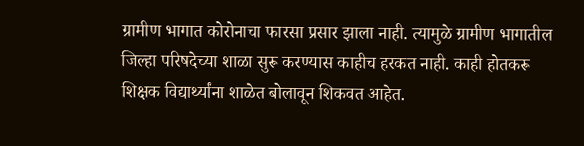ग्रामीण भागात कोरोनाचा फारसा प्रसार झाला नाही. त्यामुळे ग्रामीण भागातील जिल्हा परिषदेच्या शाळा सुरू करण्यास काहीच हरकत नाही. काही होतकरू शिक्षक विद्यार्थ्यांना शाळेत बोलावून शिकवत आहेत.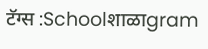टॅग्स :Schoolशाळाgram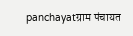panchayatग्राम पंचायत